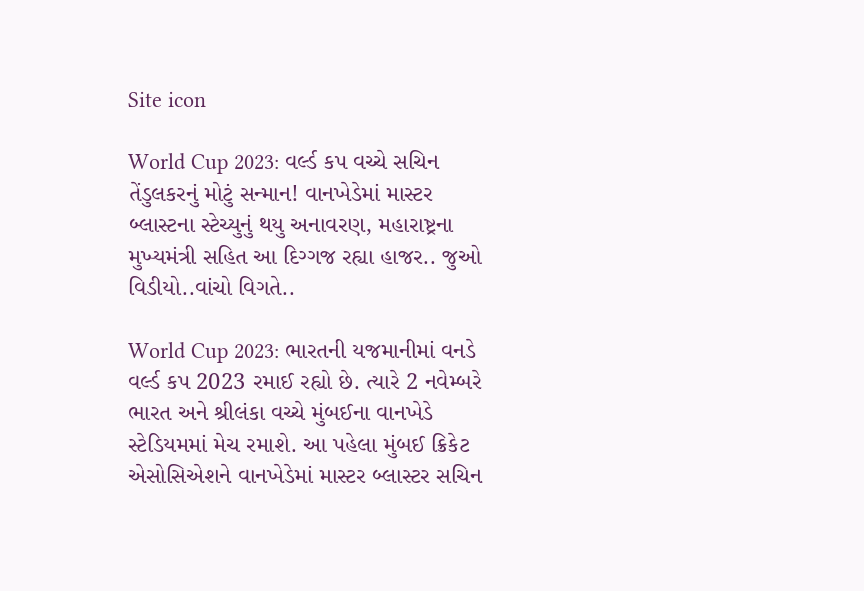Site icon

World Cup 2023: વર્લ્ડ કપ વચ્ચે સચિન તેંડુલકરનું મોટું સન્માન! વાનખેડેમાં માસ્ટર બ્લાસ્ટના સ્ટેચ્યુનું થયુ અનાવરણ, મહારાષ્ટ્રના મુખ્યમંત્રી સહિત આ દિગ્ગજ રહ્યા હાજર.. જુઓ વિડીયો..વાંચો વિગતે..

World Cup 2023: ભારતની યજમાનીમાં વનડે વર્લ્ડ કપ 2023 રમાઈ રહ્યો છે. ત્યારે 2 નવેમ્બરે ભારત અને શ્રીલંકા વચ્ચે મુંબઈના વાનખેડે સ્ટેડિયમમાં મેચ રમાશે. આ પહેલા મુંબઈ ક્રિકેટ એસોસિએશને વાનખેડેમાં માસ્ટર બ્લાસ્ટર સચિન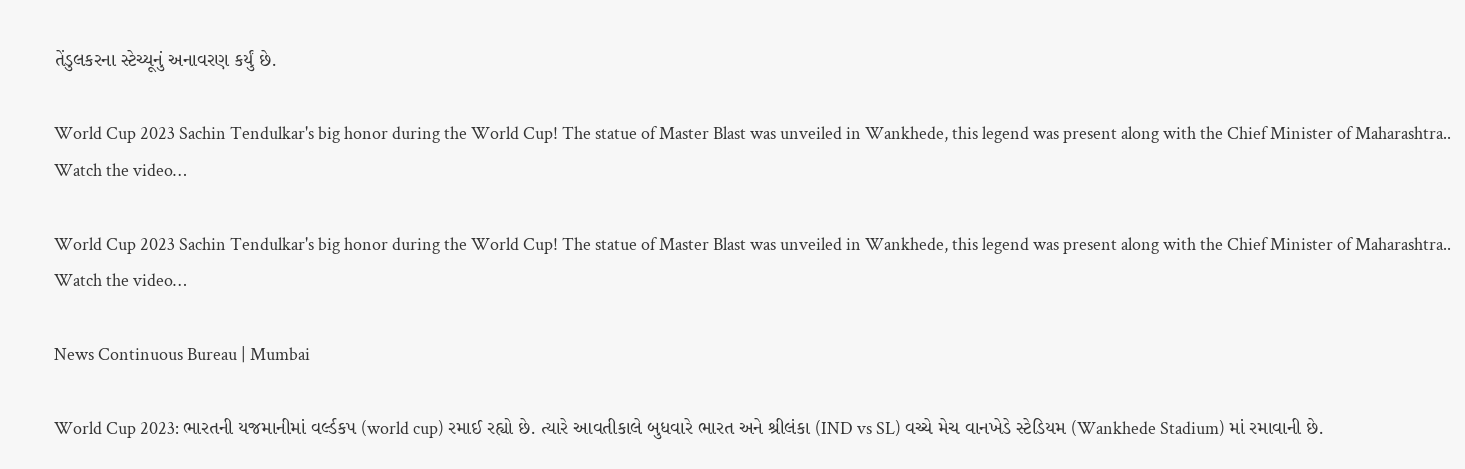તેંડુલકરના સ્ટેચ્યૂનું અનાવરણ કર્યું છે.

World Cup 2023 Sachin Tendulkar's big honor during the World Cup! The statue of Master Blast was unveiled in Wankhede, this legend was present along with the Chief Minister of Maharashtra.. Watch the video…

World Cup 2023 Sachin Tendulkar's big honor during the World Cup! The statue of Master Blast was unveiled in Wankhede, this legend was present along with the Chief Minister of Maharashtra.. Watch the video…

News Continuous Bureau | Mumbai

World Cup 2023: ભારતની યજમાનીમાં વર્લ્ડકપ (world cup) રમાઈ રહ્યો છે. ત્યારે આવતીકાલે બુધવારે ભારત અને શ્રીલંકા (IND vs SL) વચ્ચે મેચ વાનખેડે સ્ટેડિયમ (Wankhede Stadium) માં રમાવાની છે.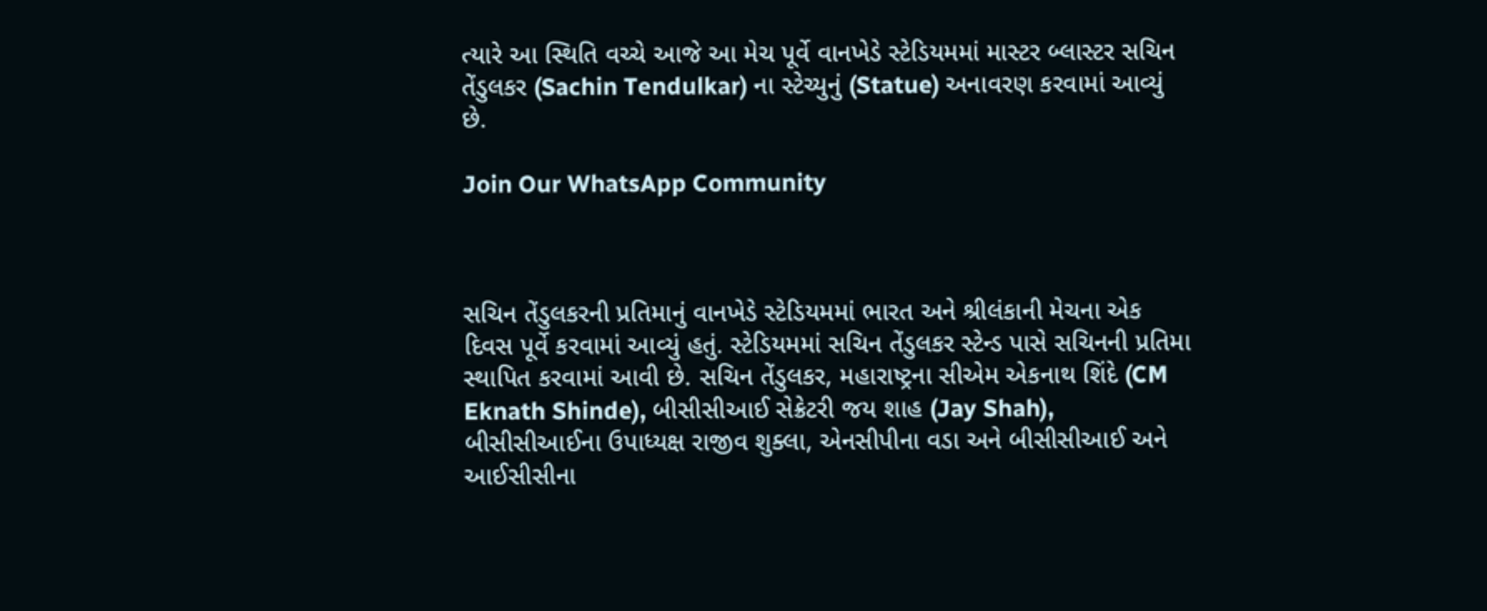ત્યારે આ સ્થિતિ વચ્ચે આજે આ મેચ પૂર્વે વાનખેડે સ્ટેડિયમમાં માસ્ટર બ્લાસ્ટર સચિન તેંડુલકર (Sachin Tendulkar) ના સ્ટેચ્યુનું (Statue) અનાવરણ કરવામાં આવ્યું છે.

Join Our WhatsApp Community



સચિન તેંડુલકરની પ્રતિમાનું વાનખેડે સ્ટેડિયમમાં ભારત અને શ્રીલંકાની મેચના એક દિવસ પૂર્વે કરવામાં આવ્યું હતું. સ્ટેડિયમમાં સચિન તેંડુલકર સ્ટેન્ડ પાસે સચિનની પ્રતિમા સ્થાપિત કરવામાં આવી છે. સચિન તેંડુલકર, મહારાષ્ટ્રના સીએમ એકનાથ શિંદે (CM Eknath Shinde), બીસીસીઆઈ સેક્રેટરી જય શાહ (Jay Shah), બીસીસીઆઈના ઉપાધ્યક્ષ રાજીવ શુક્લા, એનસીપીના વડા અને બીસીસીઆઈ અને આઈસીસીના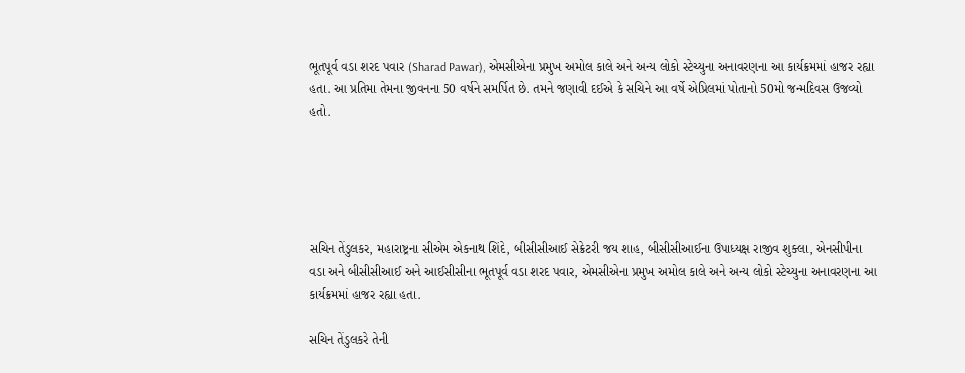ભૂતપૂર્વ વડા શરદ પવાર (Sharad Pawar), એમસીએના પ્રમુખ અમોલ કાલે અને અન્ય લોકો સ્ટેચ્યુના અનાવરણના આ કાર્યક્રમમાં હાજર રહ્યા હતા. આ પ્રતિમા તેમના જીવનના 50 વર્ષને સમર્પિત છે. તમને જણાવી દઈએ કે સચિને આ વર્ષે એપ્રિલમાં પોતાનો 50મો જન્મદિવસ ઉજવ્યો હતો.





સચિન તેંડુલકર, મહારાષ્ટ્રના સીએમ એકનાથ શિંદે, બીસીસીઆઈ સેક્રેટરી જય શાહ, બીસીસીઆઈના ઉપાધ્યક્ષ રાજીવ શુક્લા, એનસીપીના વડા અને બીસીસીઆઈ અને આઈસીસીના ભૂતપૂર્વ વડા શરદ પવાર, એમસીએના પ્રમુખ અમોલ કાલે અને અન્ય લોકો સ્ટેચ્યુના અનાવરણના આ કાર્યક્રમમાં હાજર રહ્યા હતા.

સચિન તેંડુલકરે તેની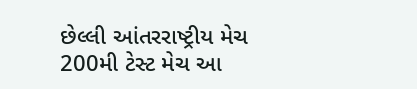છેલ્લી આંતરરાષ્ટ્રીય મેચ 200મી ટેસ્ટ મેચ આ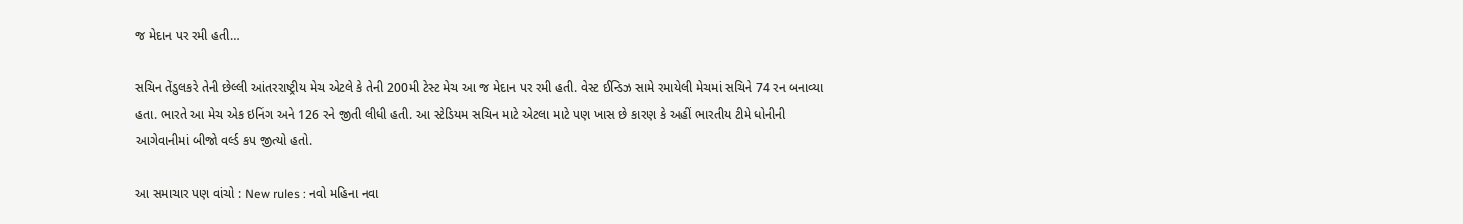જ મેદાન પર રમી હતી…

સચિન તેંડુલકરે તેની છેલ્લી આંતરરાષ્ટ્રીય મેચ એટલે કે તેની 200મી ટેસ્ટ મેચ આ જ મેદાન પર રમી હતી. વેસ્ટ ઈન્ડિઝ સામે રમાયેલી મેચમાં સચિને 74 રન બનાવ્યા હતા. ભારતે આ મેચ એક ઇનિંગ અને 126 રને જીતી લીધી હતી. આ સ્ટેડિયમ સચિન માટે એટલા માટે પણ ખાસ છે કારણ કે અહીં ભારતીય ટીમે ધોનીની આગેવાનીમાં બીજો વર્લ્ડ કપ જીત્યો હતો.

આ સમાચાર પણ વાંચો : New rules : નવો મહિના નવા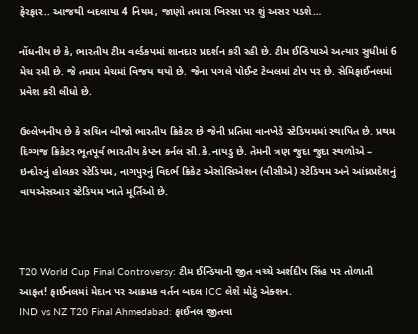ફેરફાર.. આજથી બદલાયા 4 નિયમ, જાણો તમારા ખિસ્સા પર શું અસર પડશે…

નોંધનીય છે કે, ભારતીય ટીમ વર્લ્ડકપમાં શાનદાર પ્રદર્શન કરી રહી છે. ટીમ ઈન્ડિયાએ અત્યાર સુધીમાં 6 મેચ રમી છે. જે તમામ મેચમાં વિજય થયો છે. જેના પગલે પોઈન્ટ ટેબલમાં ટોપ પર છે. સેમિફાઈનલમાં પ્રવેશ કરી લીધો છે.

ઉલ્લેખનીય છે કે સચિન બીજો ભારતીય ક્રિકેટર છે જેની પ્રતિમા વાનખેડે સ્ટેડિયમમાં સ્થાપિત છે. પ્રથમ દિગ્ગજ ક્રિકેટર ભૂતપૂર્વ ભારતીય કેપ્ટન કર્નલ સી.કે.નાયડુ છે. તેમની ત્રણ જુદા જુદા સ્થળોએ – ઇન્દોરનું હોલકર સ્ટેડિયમ, નાગપુરનું વિદર્ભ ક્રિકેટ એસોસિએશન (વીસીએ) સ્ટેડિયમ અને આંધ્રપ્રદેશનું વાયએસઆર સ્ટેડિયમ ખાતે મૂર્તિઓ છે.



T20 World Cup Final Controversy: ટીમ ઈન્ડિયાની જીત વચ્ચે અર્શદીપ સિંહ પર તોળાતી આફત! ફાઈનલમાં મેદાન પર આક્રમક વર્તન બદલ ICC લેશે મોટું એક્શન.
IND vs NZ T20 Final Ahmedabad: ફાઈનલ જીતવા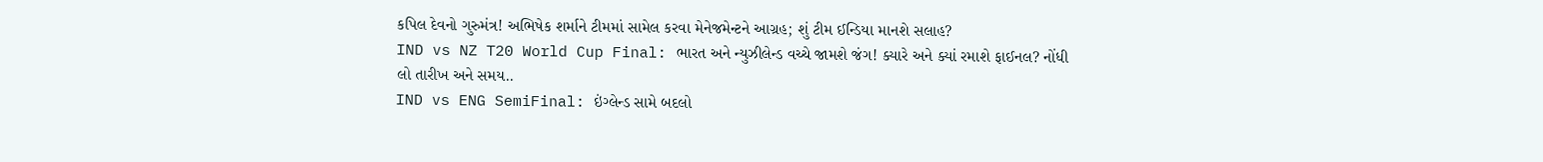કપિલ દેવનો ગુરુમંત્ર! અભિષેક શર્માને ટીમમાં સામેલ કરવા મેનેજમેન્ટને આગ્રહ; શું ટીમ ઈન્ડિયા માનશે સલાહ?
IND vs NZ T20 World Cup Final: ભારત અને ન્યુઝીલેન્ડ વચ્ચે જામશે જંગ! ક્યારે અને ક્યાં રમાશે ફાઈનલ? નોંધી લો તારીખ અને સમય..
IND vs ENG SemiFinal: ઇંગ્લેન્ડ સામે બદલો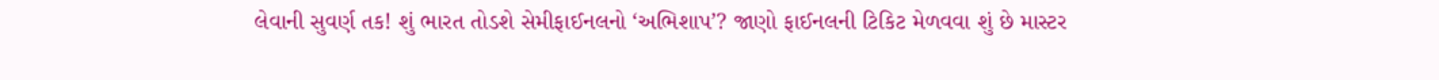લેવાની સુવર્ણ તક! શું ભારત તોડશે સેમીફાઈનલનો ‘અભિશાપ’? જાણો ફાઈનલની ટિકિટ મેળવવા શું છે માસ્ટર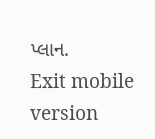પ્લાન.
Exit mobile version